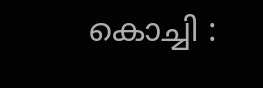കൊച്ചി :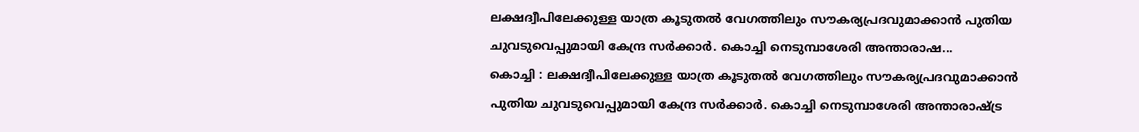ലക്ഷദ്വീപിലേക്കുള്ള യാത്ര കൂടുതൽ വേഗത്തിലും സൗകര്യപ്രദവുമാക്കാൻ പുതിയ ചുവടുവെപ്പുമായി കേന്ദ്ര സർക്കാർ. കൊച്ചി നെടുമ്പാശേരി അന്താരാഷ...
കൊച്ചി : ലക്ഷദ്വീപിലേക്കുള്ള യാത്ര കൂടുതൽ വേഗത്തിലും സൗകര്യപ്രദവുമാക്കാൻ പുതിയ ചുവടുവെപ്പുമായി കേന്ദ്ര സർക്കാർ. കൊച്ചി നെടുമ്പാശേരി അന്താരാഷ്ട്ര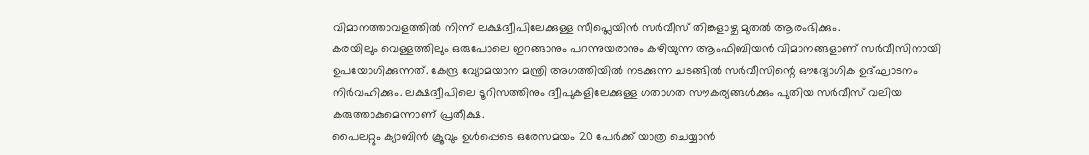വിമാനത്താവളത്തിൽ നിന്ന് ലക്ഷദ്വീപിലേക്കുള്ള സീപ്ലെയിൻ സർവീസ് തിങ്കളാഴ്ച മുതൽ ആരംഭിക്കും.
കരയിലും വെള്ളത്തിലും ഒരുപോലെ ഇറങ്ങാനും പറന്നുയരാനും കഴിയുന്ന ആംഫിബിയൻ വിമാനങ്ങളാണ് സർവീസിനായി ഉപയോഗിക്കുന്നത്. കേന്ദ്ര വ്യോമയാന മന്ത്രി അഗത്തിയിൽ നടക്കുന്ന ചടങ്ങിൽ സർവീസിന്റെ ഔദ്യോഗിക ഉദ്ഘാടനം നിർവഹിക്കും. ലക്ഷദ്വീപിലെ ടൂറിസത്തിനും ദ്വീപുകളിലേക്കുള്ള ഗതാഗത സൗകര്യങ്ങൾക്കും പുതിയ സർവീസ് വലിയ കരുത്താകുമെന്നാണ് പ്രതീക്ഷ.
പൈലറ്റും ക്യാബിൻ ക്രൂവും ഉൾപ്പെടെ ഒരേസമയം 20 പേർക്ക് യാത്ര ചെയ്യാൻ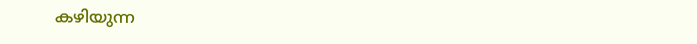കഴിയുന്ന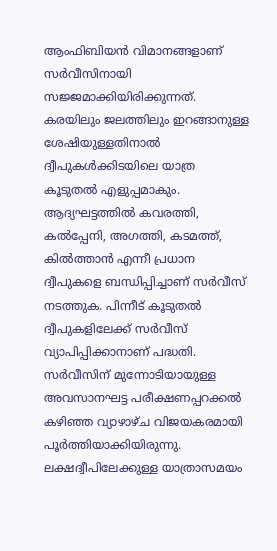ആംഫിബിയൻ വിമാനങ്ങളാണ് സർവീസിനായി സജ്ജമാക്കിയിരിക്കുന്നത്. കരയിലും ജലത്തിലും ഇറങ്ങാനുള്ള ശേഷിയുള്ളതിനാൽ ദ്വീപുകൾക്കിടയിലെ യാത്ര കൂടുതൽ എളുപ്പമാകും. ആദ്യഘട്ടത്തിൽ കവരത്തി, കൽപ്പേനി, അഗത്തി, കടമത്ത്, കിൽത്താൻ എന്നീ പ്രധാന ദ്വീപുകളെ ബന്ധിപ്പിച്ചാണ് സർവീസ് നടത്തുക. പിന്നീട് കൂടുതൽ ദ്വീപുകളിലേക്ക് സർവീസ് വ്യാപിപ്പിക്കാനാണ് പദ്ധതി. സർവീസിന് മുന്നോടിയായുള്ള അവസാനഘട്ട പരീക്ഷണപ്പറക്കൽ കഴിഞ്ഞ വ്യാഴാഴ്ച വിജയകരമായി പൂർത്തിയാക്കിയിരുന്നു.
ലക്ഷദ്വീപിലേക്കുള്ള യാത്രാസമയം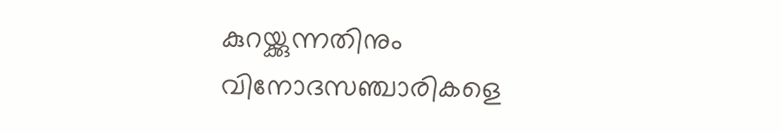കുറയ്ക്കുന്നതിനും വിനോദസഞ്ചാരികളെ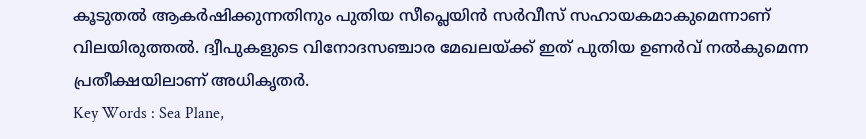കൂടുതൽ ആകർഷിക്കുന്നതിനും പുതിയ സീപ്ലെയിൻ സർവീസ് സഹായകമാകുമെന്നാണ് വിലയിരുത്തൽ. ദ്വീപുകളുടെ വിനോദസഞ്ചാര മേഖലയ്ക്ക് ഇത് പുതിയ ഉണർവ് നൽകുമെന്ന പ്രതീക്ഷയിലാണ് അധികൃതർ.
Key Words : Sea Plane,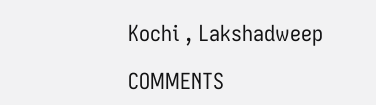Kochi , Lakshadweep

COMMENTS